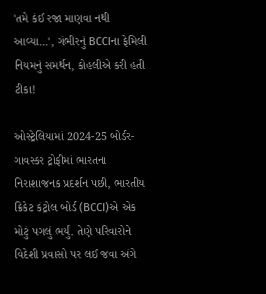'તમે કંઈ રજા માણવા નથી આવ્યા...', ગંભીરનું BCCIના ફેમિલી નિયમનું સમર્થન, કોહલીએ કરી હતી ટીકા!

ઓસ્ટ્રેલિયામાં 2024-25 બોર્ડર-ગાવસ્કર ટ્રોફીમાં ભારતના નિરાશાજનક પ્રદર્શન પછી, ભારતીય ક્રિકેટ કંટ્રોલ બોર્ડ (BCCI)એ એક મોટું પગલું ભર્યું. તેણે પરિવારોને વિદેશી પ્રવાસો પર લઈ જવા અંગે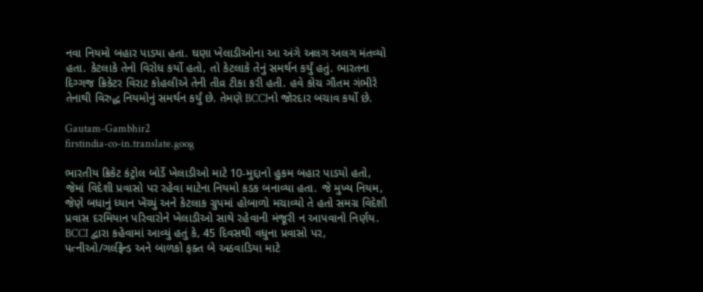નવા નિયમો બહાર પાડયા હતા. ઘણા ખેલાડીઓના આ અંગે અલગ અલગ મંતવ્યો હતા. કેટલાકે તેનો વિરોધ કર્યો હતો, તો કેટલાકે તેનું સમર્થન કર્યું હતું. ભારતના દિગ્ગજ ક્રિકેટર વિરાટ કોહલીએ તેની તીવ્ર ટીકા કરી હતી. હવે કોચ ગૌતમ ગંભીરે તેનાથી વિરુદ્ધ નિયમોનું સમર્થન કર્યું છે. તેમણે BCCIનો જોરદાર બચાવ કર્યો છે.

Gautam-Gambhir2
firstindia-co-in.translate.goog

ભારતીય ક્રિકેટ કંટ્રોલ બોર્ડે ખેલાડીઓ માટે 10-મુદ્દાનો હુકમ બહાર પાડયો હતો, જેમાં વિદેશી પ્રવાસો પર રહેવા માટેના નિયમો કડક બનાવ્યા હતા. જે મુખ્ય નિયમ, જેણે બધાનું ધ્યાન ખેંચ્યું અને કેટલાક ગ્રુપમાં હોબાળો મચાવ્યો તે હતો સમગ્ર વિદેશી પ્રવાસ દરમિયાન પરિવારોને ખેલાડીઓ સાથે રહેવાની મંજૂરી ન આપવાનો નિર્ણય. BCCI દ્વારા કહેવામાં આવ્યું હતું કે, 45 દિવસથી વધુના પ્રવાસો પર, પત્નીઓ/ગર્લફ્રેન્ડ અને બાળકો ફક્ત બે અઠવાડિયા માટે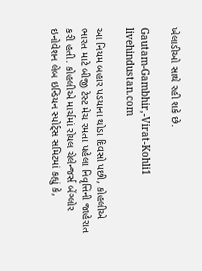ખેલાડીઓ સાથે રહી શકે છે.

Gautam-Gambhir,-Virat-Kohli1
livehindustan.com

આ નિયમ બહાર પડયાના થોડા દિવસો પછી, કોહલીએ ભારત માટે બીજી ટેસ્ટ મેચ રમતા પહેલા નિવૃત્તિની જાહેરાત કરી હતી. કોહલીએ માર્ચમાં રોયલ ચેલેન્જર્સ બેંગ્લોર ઇનોવેશન લેબ ઇન્ડિયન સ્પોર્ટ્સ સમિટમાં કહ્યું કે,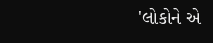'લોકોને એ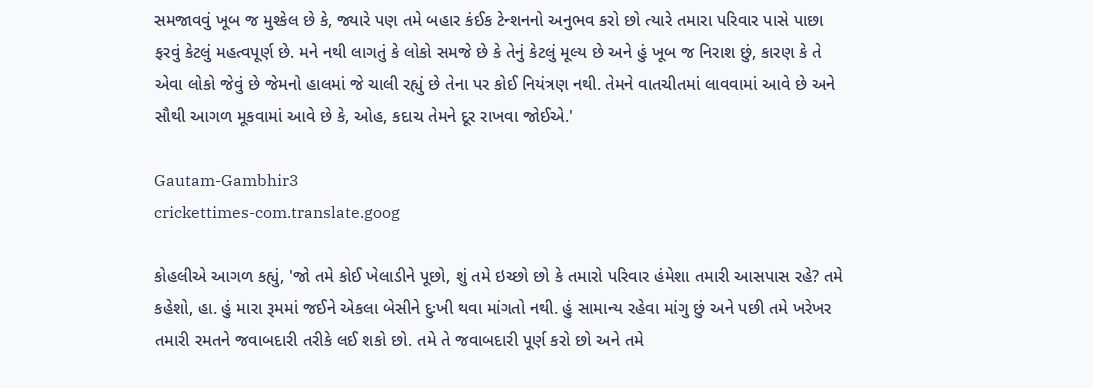સમજાવવું ખૂબ જ મુશ્કેલ છે કે, જ્યારે પણ તમે બહાર કંઈક ટેન્શનનો અનુભવ કરો છો ત્યારે તમારા પરિવાર પાસે પાછા ફરવું કેટલું મહત્વપૂર્ણ છે. મને નથી લાગતું કે લોકો સમજે છે કે તેનું કેટલું મૂલ્ય છે અને હું ખૂબ જ નિરાશ છું, કારણ કે તે એવા લોકો જેવું છે જેમનો હાલમાં જે ચાલી રહ્યું છે તેના પર કોઈ નિયંત્રણ નથી. તેમને વાતચીતમાં લાવવામાં આવે છે અને સૌથી આગળ મૂકવામાં આવે છે કે, ઓહ, કદાચ તેમને દૂર રાખવા જોઈએ.'

Gautam-Gambhir3
crickettimes-com.translate.goog

કોહલીએ આગળ કહ્યું, 'જો તમે કોઈ ખેલાડીને પૂછો, શું તમે ઇચ્છો છો કે તમારો પરિવાર હંમેશા તમારી આસપાસ રહે? તમે કહેશો, હા. હું મારા રૂમમાં જઈને એકલા બેસીને દુઃખી થવા માંગતો નથી. હું સામાન્ય રહેવા માંગુ છું અને પછી તમે ખરેખર તમારી રમતને જવાબદારી તરીકે લઈ શકો છો. તમે તે જવાબદારી પૂર્ણ કરો છો અને તમે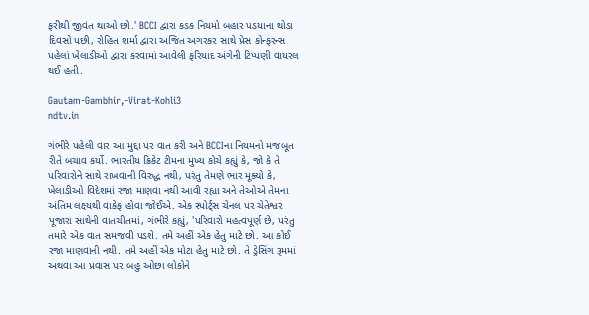ફરીથી જીવંત થાઓ છો.' BCCI દ્વારા કડક નિયમો બહાર પડયાના થોડા દિવસો પછી, રોહિત શર્મા દ્વારા અજિત અગરકર સાથે પ્રેસ કોન્ફરન્સ પહેલાં ખેલાડીઓ દ્વારા કરવામાં આવેલી ફરિયાદ અંગેની ટિપ્પણી વાયરલ થઈ હતી.

Gautam-Gambhir,-Virat-Kohli3
ndtv.in

ગંભીરે પહેલી વાર આ મુદ્દા પર વાત કરી અને BCCIના નિયમનો મજબૂત રીતે બચાવ કર્યો. ભારતીય ક્રિકેટ ટીમના મુખ્ય કોચે કહ્યું કે, જો કે તે પરિવારોને સાથે રાખવાની વિરુદ્ધ નથી, પરંતુ તેમણે ભાર મૂક્યો કે, ખેલાડીઓ વિદેશમાં રજા માણવા નથી આવી રહ્યા અને તેઓએ તેમના અંતિમ લક્ષ્યથી વાકેફ હોવા જોઈએ. એક સ્પોર્ટ્સ ચેનલ પર ચેતેશ્વર પૂજારા સાથેની વાતચીતમાં, ગંભીરે કહ્યું, 'પરિવારો મહત્વપૂર્ણ છે, પરંતુ તમારે એક વાત સમજવી પડશે. તમે અહીં એક હેતુ માટે છો. આ કોઈ રજા માણવાની નથી. તમે અહીં એક મોટા હેતુ માટે છો. તે ડ્રેસિંગ રૂમમાં અથવા આ પ્રવાસ પર બહુ ઓછા લોકોને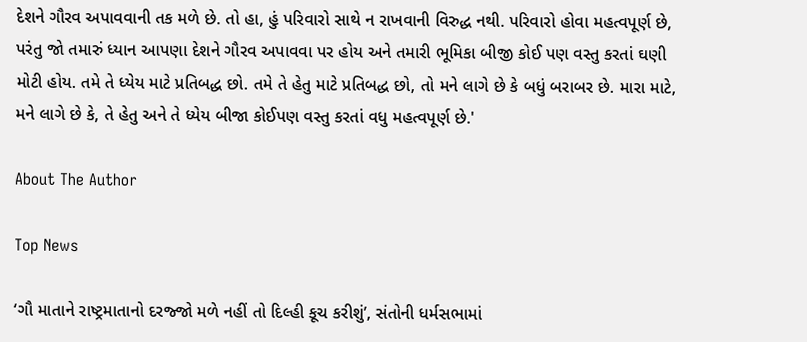દેશને ગૌરવ અપાવવાની તક મળે છે. તો હા, હું પરિવારો સાથે ન રાખવાની વિરુદ્ધ નથી. પરિવારો હોવા મહત્વપૂર્ણ છે, પરંતુ જો તમારું ધ્યાન આપણા દેશને ગૌરવ અપાવવા પર હોય અને તમારી ભૂમિકા બીજી કોઈ પણ વસ્તુ કરતાં ઘણી મોટી હોય. તમે તે ધ્યેય માટે પ્રતિબદ્ધ છો. તમે તે હેતુ માટે પ્રતિબદ્ધ છો, તો મને લાગે છે કે બધું બરાબર છે. મારા માટે, મને લાગે છે કે, તે હેતુ અને તે ધ્યેય બીજા કોઈપણ વસ્તુ કરતાં વધુ મહત્વપૂર્ણ છે.'

About The Author

Top News

‘ગૌ માતાને રાષ્ટ્રમાતાનો દરજ્જો મળે નહીં તો દિલ્હી કૂચ કરીશું’, સંતોની ધર્મસભામાં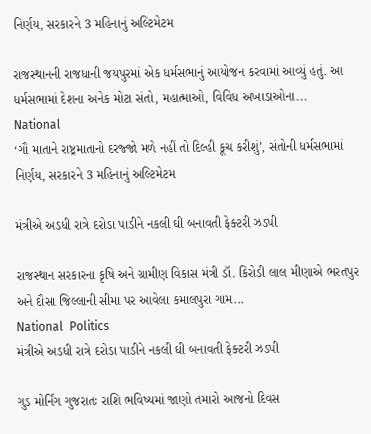નિર્ણય, સરકારને 3 મહિનાનું અલ્ટિમેટમ

રાજસ્થાનની રાજધાની જયપુરમાં એક ધર્મસભાનું આયોજન કરવામાં આવ્યું હતું. આ ધર્મસભામાં દેશના અનેક મોટા સંતો, મહાત્માઓ, વિવિધ અખાડાઓના...
National
‘ગૌ માતાને રાષ્ટ્રમાતાનો દરજ્જો મળે નહીં તો દિલ્હી કૂચ કરીશું’, સંતોની ધર્મસભામાં નિર્ણય, સરકારને 3 મહિનાનું અલ્ટિમેટમ

મંત્રીએ અડધી રાત્રે દરોડા પાડીને નકલી ઘી બનાવતી ફેક્ટરી ઝડપી

રાજસ્થાન સરકારના કૃષિ અને ગ્રામીણ વિકાસ મંત્રી ડૉ. કિરોડી લાલ મીણાએ ભરતપુર અને દૌસા જિલ્લાની સીમા પર આવેલા કમાલપુરા ગામ...
National  Politics
મંત્રીએ અડધી રાત્રે દરોડા પાડીને નકલી ઘી બનાવતી ફેક્ટરી ઝડપી

ગુડ મોર્નિંગ ગુજરાતઃ રાશિ ભવિષ્યમાં જાણો તમારો આજનો દિવસ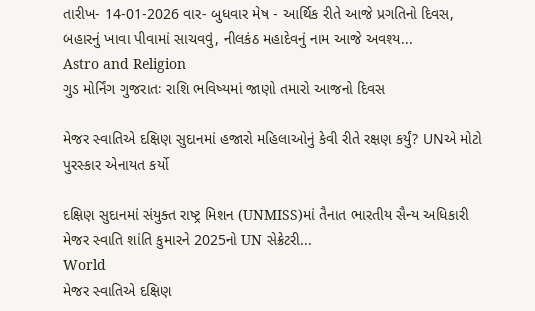તારીખ- 14-01-2026 વાર- બુધવાર મેષ - આર્થિક રીતે આજે પ્રગતિનો દિવસ, બહારનું ખાવા પીવામાં સાચવવું, નીલકંઠ મહાદેવનું નામ આજે અવશ્ય...
Astro and Religion
ગુડ મોર્નિંગ ગુજરાતઃ રાશિ ભવિષ્યમાં જાણો તમારો આજનો દિવસ

મેજર સ્વાતિએ દક્ષિણ સુદાનમાં હજારો મહિલાઓનું કેવી રીતે રક્ષણ કર્યું? UNએ મોટો પુરસ્કાર એનાયત કર્યો

દક્ષિણ સુદાનમાં સંયુક્ત રાષ્ટ્ર મિશન (UNMISS)માં તૈનાત ભારતીય સૈન્ય અધિકારી મેજર સ્વાતિ શાંતિ કુમારને 2025નો UN સેક્રેટરી...
World
મેજર સ્વાતિએ દક્ષિણ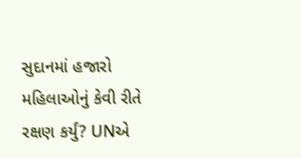સુદાનમાં હજારો મહિલાઓનું કેવી રીતે રક્ષણ કર્યું? UNએ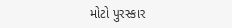મોટો પુરસ્કાર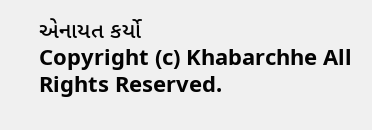એનાયત કર્યો
Copyright (c) Khabarchhe All Rights Reserved.